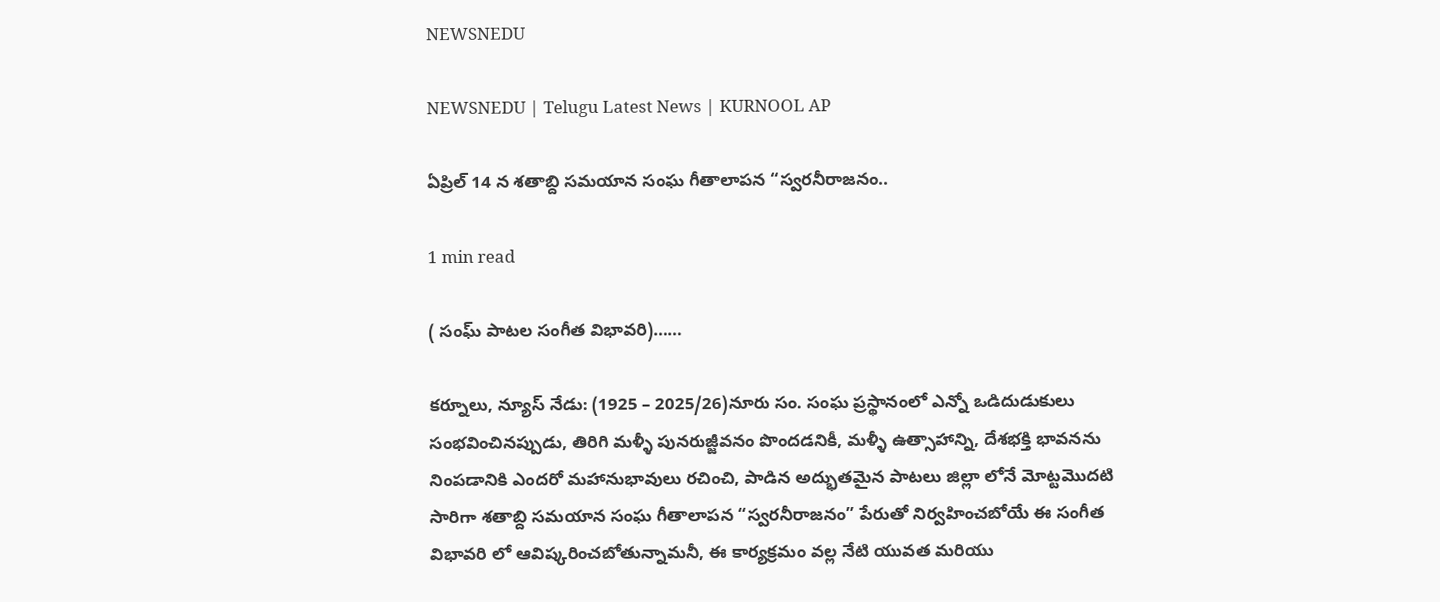NEWSNEDU

NEWSNEDU | Telugu Latest News | KURNOOL AP

ఏప్రిల్ 14 న శతాబ్ది సమయాన సంఘ గీతాలాపన “స్వరనీరాజనం..

1 min read

( సంఘ్ పాటల సంగీత విభావరి)……

కర్నూలు, న్యూస్ నేడు: (1925 – 2025/26)నూరు సం. సంఘ ప్రస్థానంలో ఎన్నో ఒడిదుడుకులు సంభవించినప్పుడు, తిరిగి మళ్ళీ పునరుజ్జీవనం పొందడనికీ, మళ్ళీ ఉత్సాహాన్ని, దేశభక్తి భావనను నింపడానికి ఎందరో మహానుభావులు రచించి, పాడిన అద్భుతమైన పాటలు జిల్లా లోనే మోట్టమొదటి సారిగా శతాబ్ది సమయాన సంఘ గీతాలాపన “స్వరనీరాజనం” పేరుతో నిర్వహించబోయే ఈ సంగీత విభావరి లో ఆవిష్కరించబోతున్నామనీ, ఈ కార్యక్రమం వల్ల నేటి యువత మరియు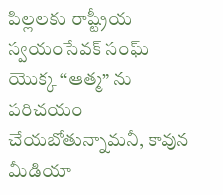పిల్లలకు రాష్ట్రీయ స్వయంసేవక్ సంఘ్ యొక్క “ఆత్మ” ను పరిచయం చేయబోతున్నామనీ, కావున మీడియా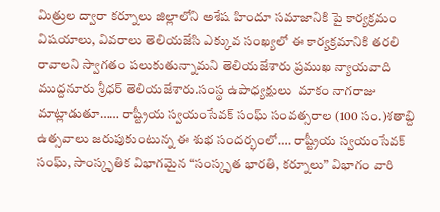మిత్రుల ద్వారా కర్నూలు జిల్లాలోని అశేష హిందూ సమాజానికి పై కార్యక్రమం విషయాలు, వివరాలు తెలియజేసి ఎక్కువ సంఖ్యలో ఈ కార్యక్రమానికి తరలి రావాలని స్వాగతం పలుకుతున్నామని తెలియజేశారు ప్రముఖ న్యాయవాది ముద్దనూరు శ్రీధర్ తెలియజేశారు.సంస్థ ఉపాధ్యక్షులు  మాకం నాగరాజు మాట్లాడుతూ…… రాష్ట్రీయ స్వయంసేవక్ సంఘ్ సంవత్సరాల (100 సం.)శతాబ్ది ఉత్సవాలు జరుపుకుంటున్న ఈ శుభ సందర్భంలో…. రాష్ట్రీయ స్వయంసేవక్ సంఘ్, సాంస్కృతిక విభాగమైన “సంస్కృత భారతి, కర్నూలు” విభాగం వారి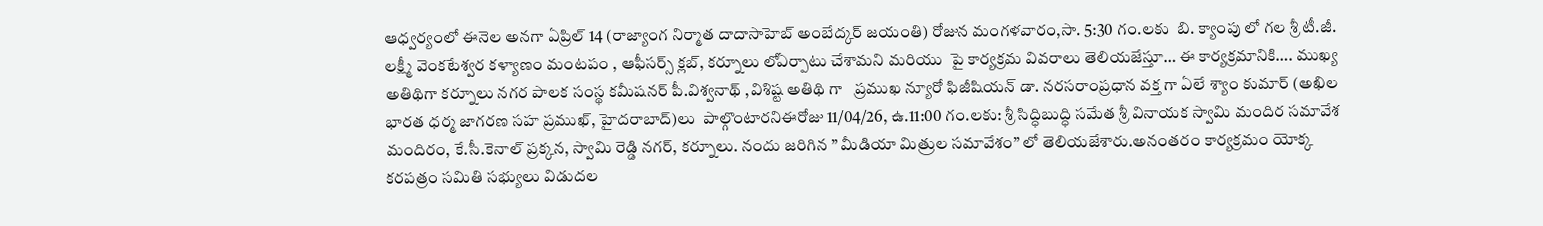ఆధ్వర్యంలో ఈనెల అనగా ఏప్రిల్ 14 (రాజ్యాంగ నిర్మాత దాదాసాహెబ్ అంబేద్కర్ జయంతి) రోజున మంగళవారం,సా. 5:30 గం.లకు  బి. క్యాంపు లో గల శ్రీ టీ.జీ. లక్ష్మీ వెంకటేశ్వర కళ్యాణం మంటపం , ఆఫీసర్స్ క్లబ్, కర్నూలు లోఏర్పాటు చేశామని మరియు  పై కార్యక్రమ వివరాలు తెలియజేస్తూ… ఈ కార్యక్రమానికి…. ముఖ్య అతిథిగా కర్నూలు నగర పాలక సంస్థ కమీషనర్ పీ.విశ్వనాథ్ ,విశిష్ట అతిథి గా   ప్రముఖ న్యూరో ఫిజీషియన్ డా. నరసరాంప్రధాన వక్త గా ఏలే శ్యాం కుమార్ (అఖిల భారత ధర్మ జాగరణ సహ ప్రముఖ్, హైదరాబాద్)లు  పాల్గొంటారనిఈరోజు 11/04/26, ఉ.11:00 గం.లకు: శ్రీ సిద్ధిబుద్ధి సమేత శ్రీ వినాయక స్వామి మందిర సమావేశ మందిరం, కే.సీ.కెనాల్ ప్రక్కన, స్వామి రెడ్డి నగర్, కర్నూలు. నందు జరిగిన ” మీడియా మిత్రుల సమావేశం” లో తెలియజేశారు.అనంతరం కార్యక్రమం యోక్క కరపత్రం సమితి సభ్యులు విడుదల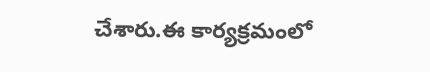చేశారు.ఈ కార్యక్రమంలో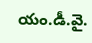యం.డీ.వై.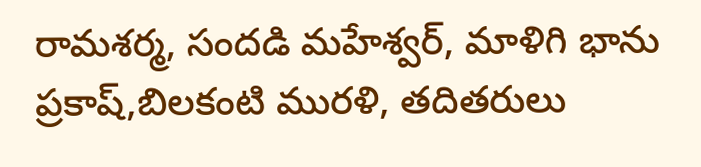రామశర్మ, సందడి మహేశ్వర్, మాళిగి భాను ప్రకాష్,బిలకంటి మురళి, తదితరులు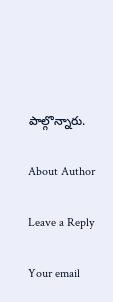పాల్గొన్నారు.

About Author

Leave a Reply

Your email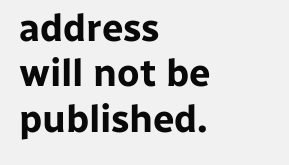address will not be published.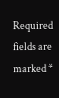Required fields are marked *